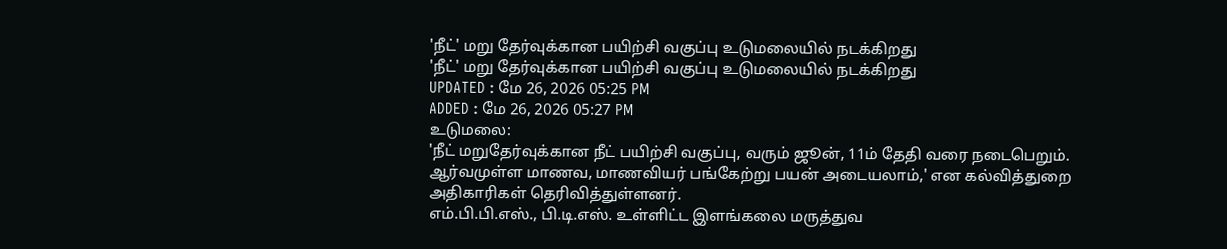'நீட்' மறு தேர்வுக்கான பயிற்சி வகுப்பு உடுமலையில் நடக்கிறது
'நீட்' மறு தேர்வுக்கான பயிற்சி வகுப்பு உடுமலையில் நடக்கிறது
UPDATED : மே 26, 2026 05:25 PM
ADDED : மே 26, 2026 05:27 PM
உடுமலை:
'நீட் மறுதேர்வுக்கான நீட் பயிற்சி வகுப்பு, வரும் ஜூன், 11ம் தேதி வரை நடைபெறும். ஆர்வமுள்ள மாணவ, மாணவியர் பங்கேற்று பயன் அடையலாம்,' என கல்வித்துறை அதிகாரிகள் தெரிவித்துள்ளனர்.
எம்.பி.பி.எஸ்., பி.டி.எஸ். உள்ளிட்ட இளங்கலை மருத்துவ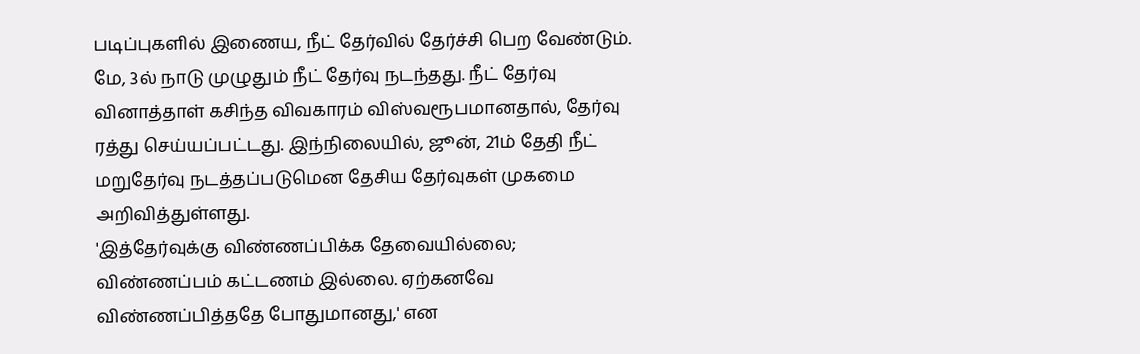படிப்புகளில் இணைய, நீட் தேர்வில் தேர்ச்சி பெற வேண்டும். மே, 3ல் நாடு முழுதும் நீட் தேர்வு நடந்தது. நீட் தேர்வு வினாத்தாள் கசிந்த விவகாரம் விஸ்வரூபமானதால், தேர்வு ரத்து செய்யப்பட்டது. இந்நிலையில், ஜூன், 21ம் தேதி நீட் மறுதேர்வு நடத்தப்படுமென தேசிய தேர்வுகள் முகமை அறிவித்துள்ளது.
'இத்தேர்வுக்கு விண்ணப்பிக்க தேவையில்லை; விண்ணப்பம் கட்டணம் இல்லை. ஏற்கனவே விண்ணப்பித்ததே போதுமானது,' என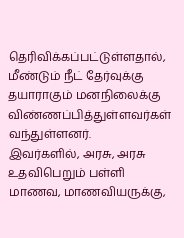தெரிவிக்கப்பட்டுள்ளதால், மீண்டும் நீட் தேர்வுக்கு தயாராகும் மனநிலைக்கு விண்ணப்பித்துள்ளவர்கள் வந்துள்ளனர்.
இவர்களில், அரசு, அரசு உதவிபெறும் பள்ளி மாணவ, மாணவியருக்கு,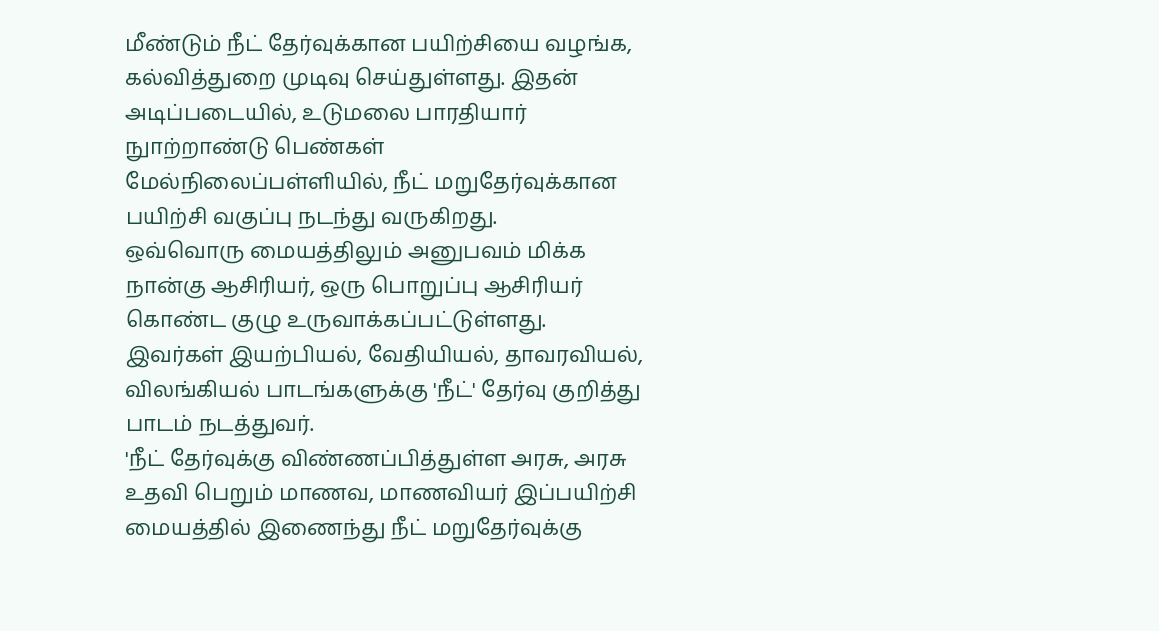மீண்டும் நீட் தேர்வுக்கான பயிற்சியை வழங்க, கல்வித்துறை முடிவு செய்துள்ளது. இதன் அடிப்படையில், உடுமலை பாரதியார் நுாற்றாண்டு பெண்கள் மேல்நிலைப்பள்ளியில், நீட் மறுதேர்வுக்கான பயிற்சி வகுப்பு நடந்து வருகிறது.
ஒவ்வொரு மையத்திலும் அனுபவம் மிக்க நான்கு ஆசிரியர், ஒரு பொறுப்பு ஆசிரியர் கொண்ட குழு உருவாக்கப்பட்டுள்ளது. இவர்கள் இயற்பியல், வேதியியல், தாவரவியல், விலங்கியல் பாடங்களுக்கு 'நீட்' தேர்வு குறித்து பாடம் நடத்துவர்.
'நீட் தேர்வுக்கு விண்ணப்பித்துள்ள அரசு, அரசு உதவி பெறும் மாணவ, மாணவியர் இப்பயிற்சி மையத்தில் இணைந்து நீட் மறுதேர்வுக்கு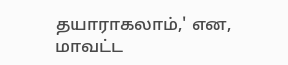தயாராகலாம்,' என, மாவட்ட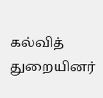கல்வித் துறையினர்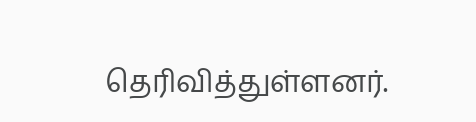தெரிவித்துள்ளனர்.